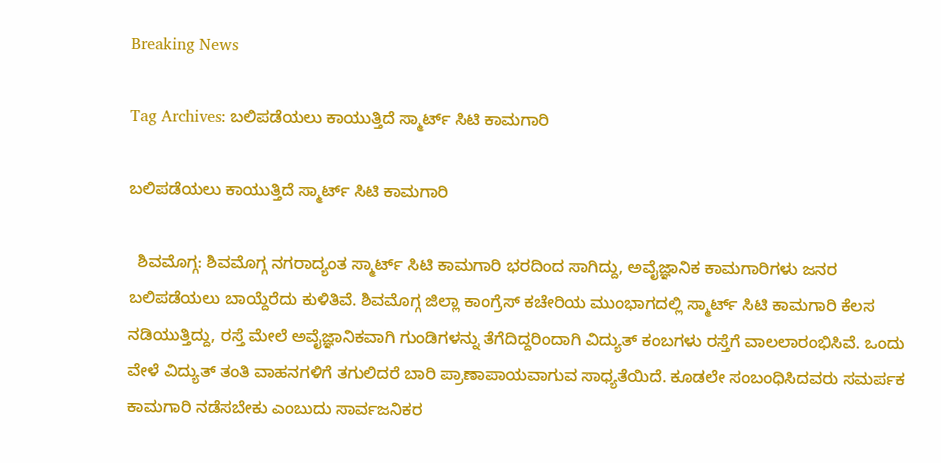Breaking News

Tag Archives: ಬಲಿಪಡೆಯಲು ಕಾಯುತ್ತಿದೆ ಸ್ಮಾರ್ಟ್ ಸಿಟಿ ಕಾಮಗಾರಿ

ಬಲಿಪಡೆಯಲು ಕಾಯುತ್ತಿದೆ ಸ್ಮಾರ್ಟ್ ಸಿಟಿ ಕಾಮಗಾರಿ

  ಶಿವಮೊಗ್ಗ: ಶಿವಮೊಗ್ಗ ನಗರಾದ್ಯಂತ ಸ್ಮಾರ್ಟ್ ಸಿಟಿ ಕಾಮಗಾರಿ ಭರದಿಂದ ಸಾಗಿದ್ದು, ಅವೈಜ್ಞಾನಿಕ ಕಾಮಗಾರಿಗಳು ಜನರ ಬಲಿಪಡೆಯಲು ಬಾಯ್ದೆರೆದು ಕುಳಿತಿವೆ. ಶಿವಮೊಗ್ಗ ಜಿಲ್ಲಾ ಕಾಂಗ್ರೆಸ್ ಕಚೇರಿಯ ಮುಂಭಾಗದಲ್ಲಿ ಸ್ಮಾರ್ಟ್ ಸಿಟಿ ಕಾಮಗಾರಿ ಕೆಲಸ ನಡಿಯುತ್ತಿದ್ದು, ರಸ್ತೆ ಮೇಲೆ ಅವೈಜ್ಞಾನಿಕವಾಗಿ ಗುಂಡಿಗಳನ್ನು ತೆಗೆದಿದ್ದರಿಂದಾಗಿ ವಿದ್ಯುತ್ ಕಂಬಗಳು ರಸ್ತೆಗೆ ವಾಲಲಾರಂಭಿಸಿವೆ. ಒಂದು ವೇಳೆ ವಿದ್ಯುತ್ ತಂತಿ ವಾಹನಗಳಿಗೆ ತಗುಲಿದರೆ ಬಾರಿ ಪ್ರಾಣಾಪಾಯವಾಗುವ ಸಾಧ್ಯತೆಯಿದೆ. ಕೂಡಲೇ ಸಂಬಂಧಿಸಿದವರು ಸಮರ್ಪಕ‌ ಕಾಮಗಾರಿ‌ ನಡೆಸಬೇಕು ಎಂಬುದು ಸಾರ್ವಜನಿಕರ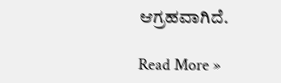ಆಗ್ರಹವಾಗಿದೆ.

Read More »